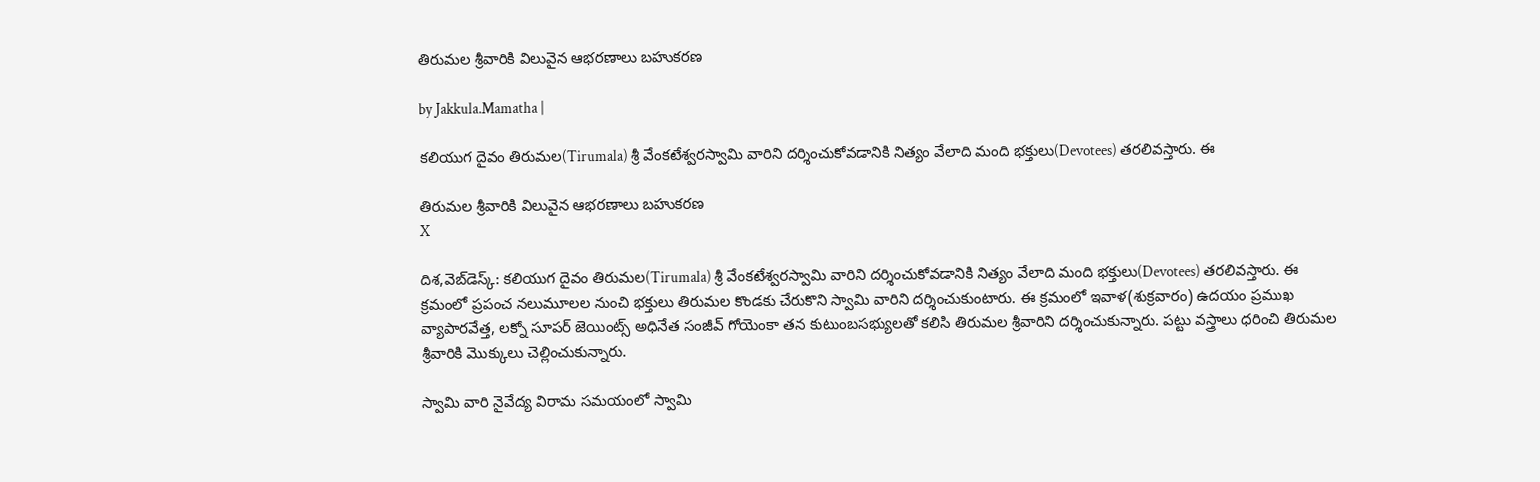తిరుమల శ్రీవారికి విలువైన ఆభరణాలు బహుకరణ

by Jakkula.Mamatha |

కలియుగ దైవం తిరుమల(Tirumala) శ్రీ వేంకటేశ్వరస్వామి వారిని దర్శించుకోవడానికి నిత్యం వేలాది మంది భక్తులు(Devotees) తరలివస్తారు. ఈ

తిరుమల శ్రీవారికి విలువైన ఆభరణాలు బహుకరణ
X

దిశ,వెబ్‌డెస్క్: కలియుగ దైవం తిరుమల(Tirumala) శ్రీ వేంకటేశ్వరస్వామి వారిని దర్శించుకోవడానికి నిత్యం వేలాది మంది భక్తులు(Devotees) తరలివస్తారు. ఈ క్రమంలో ప్రపంచ నలుమూలల నుంచి భక్తులు తిరుమల కొండకు చేరుకొని స్వామి వారిని దర్శించుకుంటారు. ఈ క్రమంలో ఇవాళ(శుక్రవారం) ఉదయం ప్రముఖ వ్యాపారవేత్త, లక్నో సూపర్ జెయింట్స్ అధినేత సంజీవ్ గోయెంకా తన కుటుంబసభ్యులతో కలిసి తిరుమల శ్రీవారిని దర్శించుకున్నారు. పట్టు వస్త్రాలు ధరించి తిరుమల శ్రీవారికి మొక్కులు చెల్లించుకున్నారు.

స్వామి వారి నైవేద్య విరామ సమయంలో స్వామి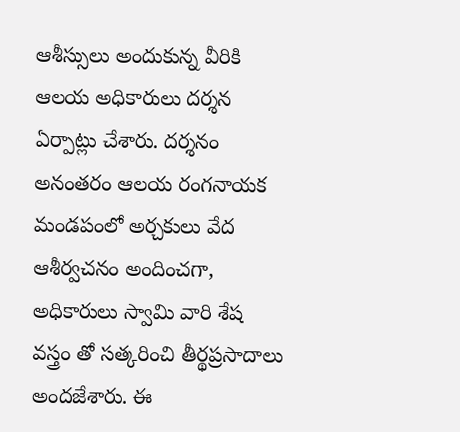ఆశీస్సులు అందుకున్న వీరికి ఆలయ అధికారులు దర్శన ఏర్పాట్లు చేశారు. దర్శనం అనంతరం ఆలయ రంగనాయక మండపంలో అర్చకులు వేద ఆశీర్వచనం అందించగా, అధికారులు స్వామి వారి శేష వస్త్రం తో సత్కరించి తీర్థప్రసాదాలు అందజేశారు. ఈ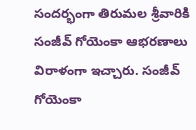సందర్భంగా తిరుమల శ్రీవారికి సంజీవ్ గోయెంకా ఆభరణాలు విరాళంగా ఇచ్చారు. సంజీవ్ గోయెంకా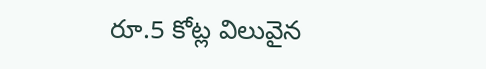రూ.5 కోట్ల విలువైన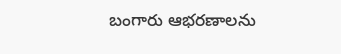బంగారు ఆభరణాలను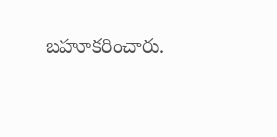బహూకరించారు.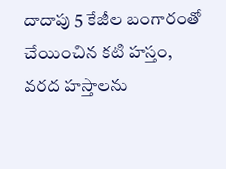దాదాపు 5 కేజీల బంగారంతో చేయించిన కటి హస్తం, వరద హస్తాలను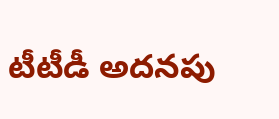టీటీడీ అదనపు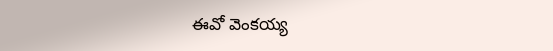ఈవో వెంకయ్య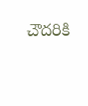చౌదరికి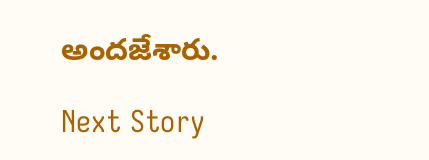అందజేశారు.

Next Story